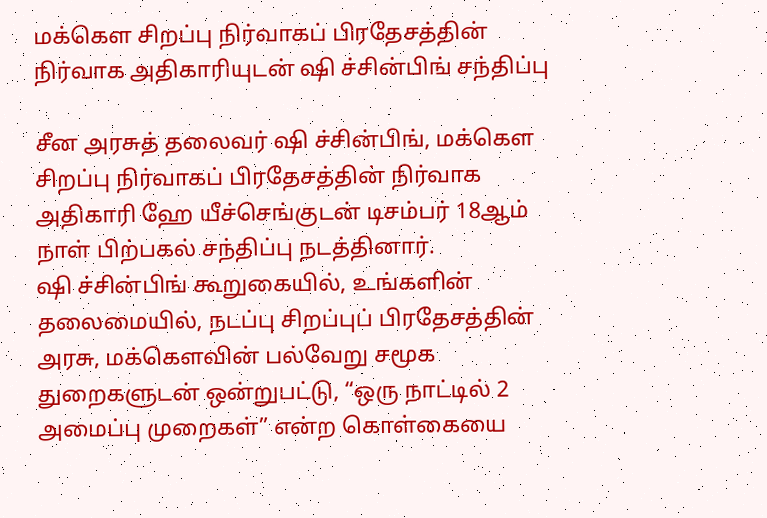மக்கௌ சிறப்பு நிர்வாகப் பிரதேசத்தின் நிர்வாக அதிகாரியுடன் ஷி ச்சின்பிங் சந்திப்பு

சீன அரசுத் தலைவர் ஷி ச்சின்பிங், மக்கௌ சிறப்பு நிர்வாகப் பிரதேசத்தின் நிர்வாக அதிகாரி ஹே யீச்செங்குடன் டிசம்பர் 18ஆம் நாள் பிற்பகல் சந்திப்பு நடத்தினார்.
ஷி ச்சின்பிங் கூறுகையில், உங்களின் தலைமையில், நடப்பு சிறப்புப் பிரதேசத்தின் அரசு, மக்கௌவின் பல்வேறு சமூக துறைகளுடன் ஒன்றுபட்டு, “ஒரு நாட்டில் 2 அமைப்பு முறைகள்” என்ற கொள்கையை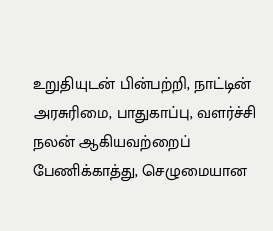உறுதியுடன் பின்பற்றி, நாட்டின் அரசுரிமை, பாதுகாப்பு, வளர்ச்சி நலன் ஆகியவற்றைப் பேணிக்காத்து, செழுமையான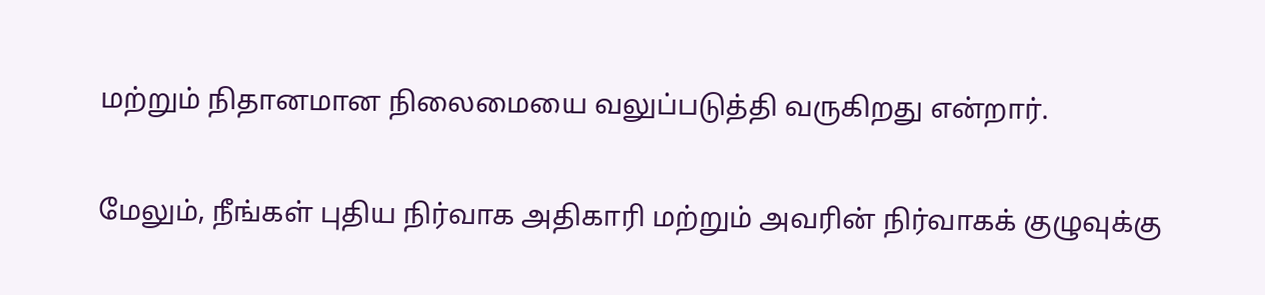மற்றும் நிதானமான நிலைமையை வலுப்படுத்தி வருகிறது என்றார்.

மேலும், நீங்கள் புதிய நிர்வாக அதிகாரி மற்றும் அவரின் நிர்வாகக் குழுவுக்கு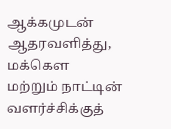ஆக்கமுடன் ஆதரவளித்து, மக்கௌ மற்றும் நாட்டின் வளர்ச்சிக்குத்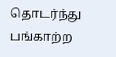தொடர்ந்து பங்காற்ற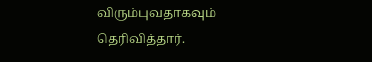விரும்புவதாகவும் தெரிவித்தார்.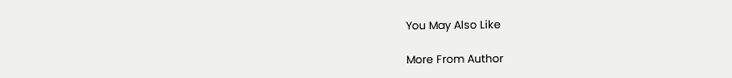You May Also Like

More From Author